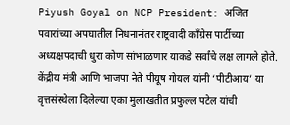Piyush Goyal on NCP President: अजित पवारांच्या अपघातील निधनानंतर राष्ट्रवादी काँग्रेस पार्टीच्या अध्यक्षपदाची धुरा कोण सांभाळणार याकडे सर्वांचे लक्ष लागले होते. केंद्रीय मंत्री आणि भाजपा नेते पीयूष गोयल यांनी ‘पीटीआय’ या वृत्तसंस्थेला दिलेल्या एका मुलाखतीत प्रफुल्ल पटेल यांची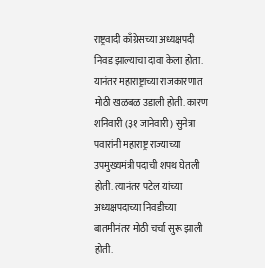राष्ट्रवादी काँग्रेसच्या अध्यक्षपदी निवड झाल्याचा दावा केला होता. यानंतर महाराष्ट्राच्या राजकारणात मोठी खळबळ उडाली होती. कारण शनिवारी (३१ जानेवारी) सुनेत्रा पवारांनी महाराष्ट्र राज्याच्या उपमुख्यमंत्री पदाची शपथ घेतली होती. त्यानंतर पटेल यांच्या अध्यक्षपदाच्या निवडीच्या बातमीनंतर मोठी चर्चा सुरू झाली होती.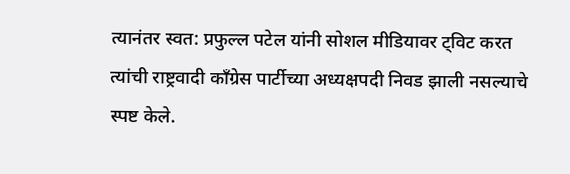त्यानंतर स्वत: प्रफुल्ल पटेल यांनी सोशल मीडियावर ट्विट करत त्यांची राष्ट्रवादी काँग्रेस पार्टीच्या अध्यक्षपदी निवड झाली नसल्याचे स्पष्ट केले.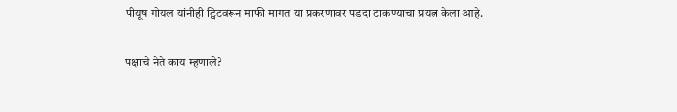पीयूष गोयल यांनीही ट्विटवरून माफी मागत या प्रकरणावर पडदा टाकण्याचा प्रयत्न केला आहे.

पक्षाचे नेते काय म्हणाले?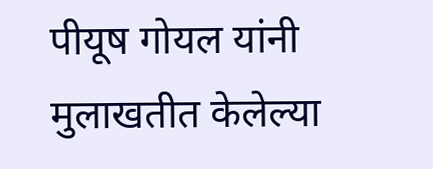पीयूष गोयल यांनी मुलाखतीत केलेल्या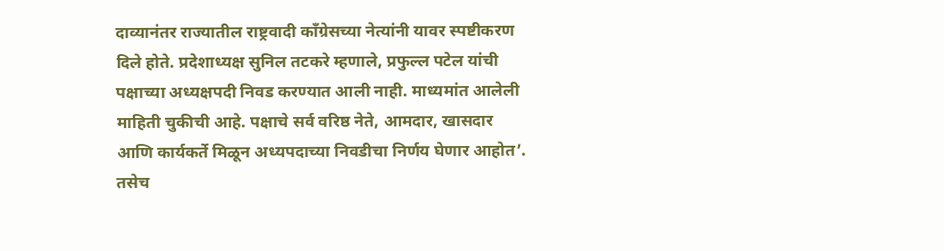दाव्यानंतर राज्यातील राष्ट्रवादी काँग्रेसच्या नेत्यांनी यावर स्पष्टीकरण दिले होते. प्रदेशाध्यक्ष सुनिल तटकरे म्हणाले, प्रफुल्ल पटेल यांची पक्षाच्या अध्यक्षपदी निवड करण्यात आली नाही. माध्यमांत आलेली माहिती चुकीची आहे. पक्षाचे सर्व वरिष्ठ नेते, आमदार, खासदार आणि कार्यकर्ते मिळून अध्यपदाच्या निवडीचा निर्णय घेणार आहोत’. तसेच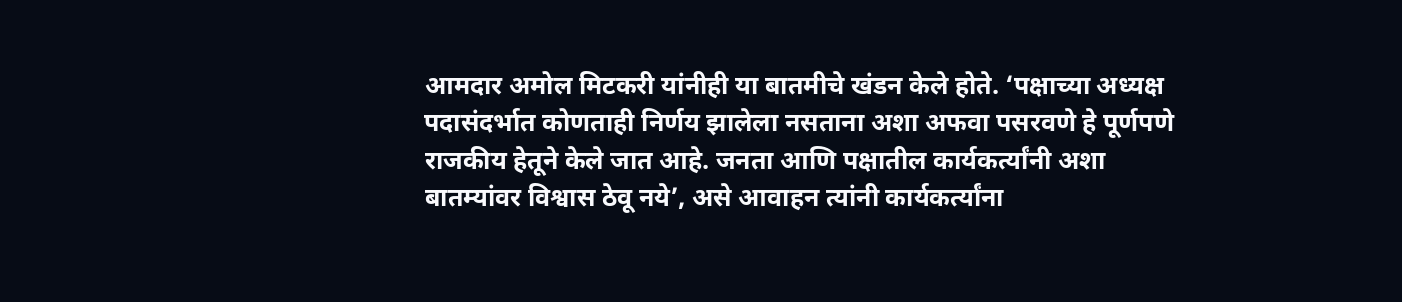आमदार अमोल मिटकरी यांनीही या बातमीचे खंडन केले होते. ‘पक्षाच्या अध्यक्ष पदासंदर्भात कोणताही निर्णय झालेला नसताना अशा अफवा पसरवणे हे पूर्णपणे राजकीय हेतूने केले जात आहे. जनता आणि पक्षातील कार्यकर्त्यांनी अशा बातम्यांवर विश्वास ठेवू नये’, असे आवाहन त्यांनी कार्यकर्त्यांना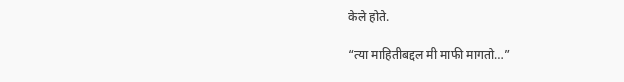केले होते.

“त्या माहितीबद्दल मी माफी मागतो…”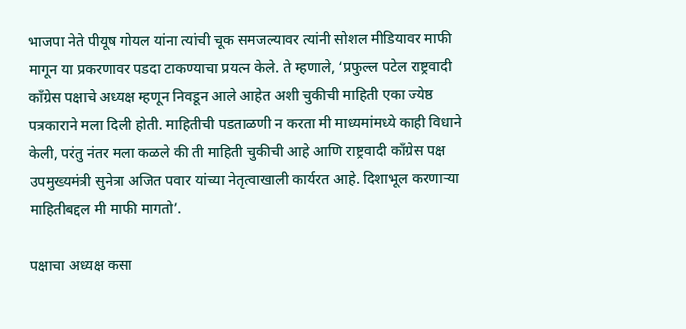भाजपा नेते पीयूष गोयल यांना त्यांची चूक समजल्यावर त्यांनी सोशल मीडियावर माफी मागून या प्रकरणावर पडदा टाकण्याचा प्रयत्न केले. ते म्हणाले, ‘प्रफुल्ल पटेल राष्ट्रवादी काँग्रेस पक्षाचे अध्यक्ष म्हणून निवडून आले आहेत अशी चुकीची माहिती एका ज्येष्ठ पत्रकाराने मला दिली होती. माहितीची पडताळणी न करता मी माध्यमांमध्ये काही विधाने केली, परंतु नंतर मला कळले की ती माहिती चुकीची आहे आणि राष्ट्रवादी काँग्रेस पक्ष उपमुख्यमंत्री सुनेत्रा अजित पवार यांच्या नेतृत्वाखाली कार्यरत आहे. दिशाभूल करणाऱ्या माहितीबद्दल मी माफी मागतो’.

पक्षाचा अध्यक्ष कसा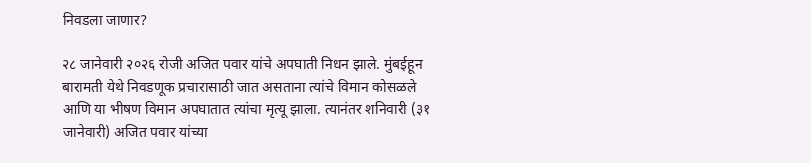निवडला जाणार?

२८ जानेवारी २०२६ रोजी अजित पवार यांचे अपघाती निधन झाले. मुंबईहून बारामती येथे निवडणूक प्रचारासाठी जात असताना त्यांचे विमान कोसळले आणि या भीषण विमान अपघातात त्यांचा मृत्यू झाला. त्यानंतर शनिवारी (३१ जानेवारी) अजित पवार यांच्या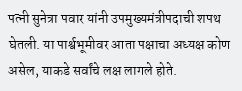पत्नी सुनेत्रा पवार यांनी उपमुख्यमंत्रीपदाची शपथ घेतली. या पार्श्वभूमीवर आता पक्षाचा अध्यक्ष कोण असेल, याकडे सर्वांचे लक्ष लागले होते.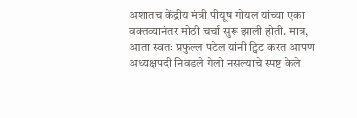अशातच केंद्रीय मंत्री पीयूष गोयल यांच्या एका वक्तव्यानंतर मोठी चर्चा सुरू झाली होती. मात्र, आता स्वतः प्रफुल्ल पटेल यांनी ट्विट करत आपण अध्यक्षपदी निवडले गेलो नसल्याचे स्पष्ट केले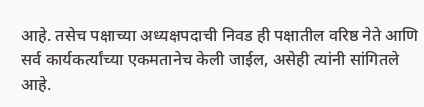आहे. तसेच पक्षाच्या अध्यक्षपदाची निवड ही पक्षातील वरिष्ठ नेते आणि सर्व कार्यकर्त्यांच्या एकमतानेच केली जाईल, असेही त्यांनी सांगितले आहे.